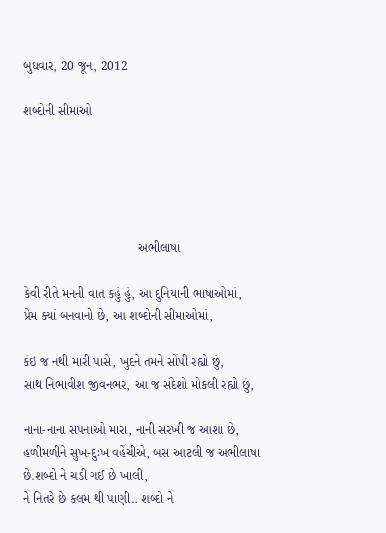બુધવાર, 20 જૂન, 2012

શબ્દોની સીમાઓ





                                અભીલાષા

કેવી રીતે મનની વાત કહું હું, આ દુનિયાની ભાષાઓમાં,
પ્રેમ ક્યાં બનવાનો છે, આ શબ્દોની સીમાઓમાં,

કંઇ જ નથી મારી પાસે, ખુદને તમને સોંપી રહ્યો છું,
સાથ નિભાવીશ જીવનભર, આ જ સંદેશો મોકલી રહ્યો છું,

નાના-નાના સપનાઓ મારા, નાની સરખી જ આશા છે,
હળીમળીને સુખ-દુઃખ વહેંચીએ, બસ આટલી જ અભીલાષા છે.શબ્દો ને ચડી ગઈ છે ખાલી,
ને નિતરે છે કલમ થી પાણી.. શબ્દો ને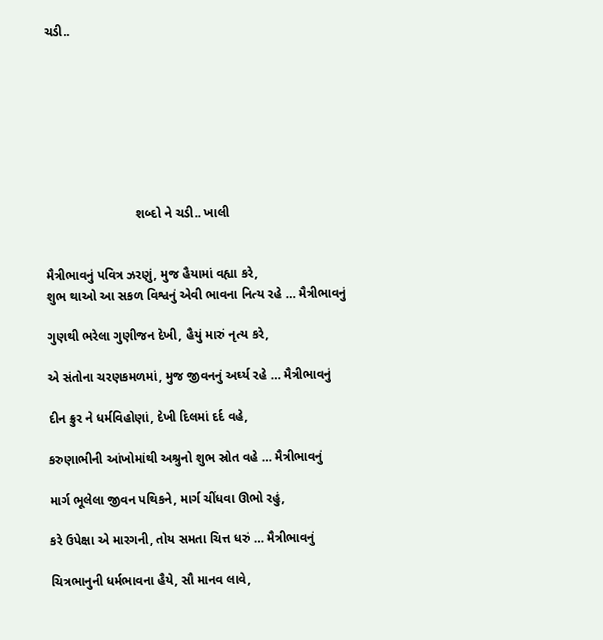ચડી..








                         શબ્દો ને ચડી.. ખાલી


મૈત્રીભાવનું પવિત્ર ઝરણું, મુજ હૈયામાં વહ્યા કરે,
શુભ થાઓ આ સકળ વિશ્વનું એવી ભાવના નિત્ય રહે … મૈત્રીભાવનું

ગુણથી ભરેલા ગુણીજન દેખી, હૈયું મારું નૃત્ય કરે,

એ સંતોના ચરણકમળમાં, મુજ જીવનનું અર્ઘ્ય રહે … મૈત્રીભાવનું

દીન ક્રુર ને ધર્મવિહોણાં, દેખી દિલમાં દર્દ વહે,

કરુણાભીની આંખોમાંથી અશ્રુનો શુભ સ્રોત વહે … મૈત્રીભાવનું

માર્ગ ભૂલેલા જીવન પથિકને, માર્ગ ચીંધવા ઊભો રહું,

કરે ઉપેક્ષા એ મારગની, તોય સમતા ચિત્ત ધરું … મૈત્રીભાવનું

ચિત્રભાનુની ધર્મભાવના હૈયે, સૌ માનવ લાવે,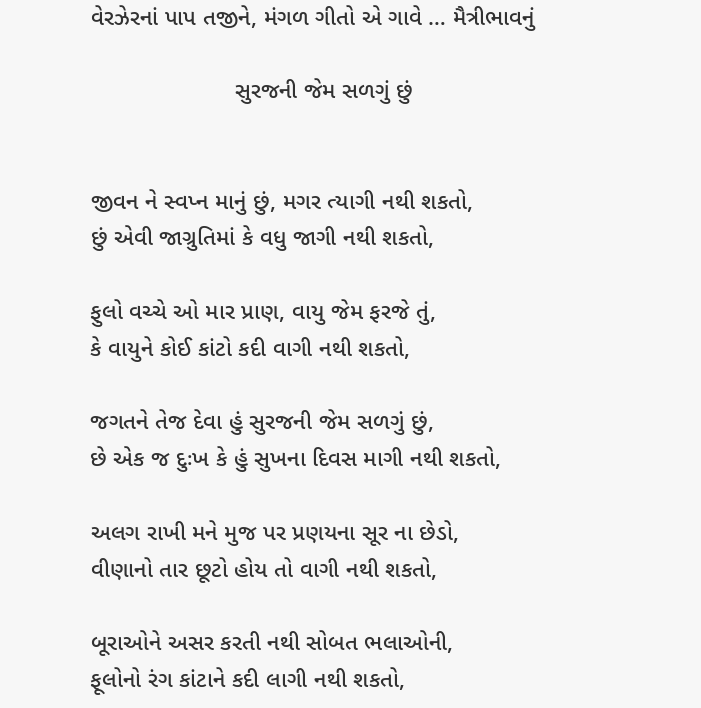વેરઝેરનાં પાપ તજીને, મંગળ ગીતો એ ગાવે … મૈત્રીભાવનું

                      સુરજની જેમ સળગું છું


જીવન ને સ્વપ્ન માનું છું, મગર ત્યાગી નથી શકતો,
છું એવી જાગ્રુતિમાં કે વધુ જાગી નથી શકતો,

ફુલો વચ્ચે ઓ માર પ્રાણ, વાયુ જેમ ફરજે તું,
કે વાયુને કોઈ કાંટો કદી વાગી નથી શકતો,

જગતને તેજ દેવા હું સુરજની જેમ સળગું છું,
છે એક જ દુઃખ કે હું સુખના દિવસ માગી નથી શકતો,

અલગ રાખી મને મુજ પર પ્રણયના સૂર ના છેડો,
વીણાનો તાર છૂટો હોય તો વાગી નથી શકતો,

બૂરાઓને અસર કરતી નથી સોબત ભલાઓની,
ફૂલોનો રંગ કાંટાને કદી લાગી નથી શકતો,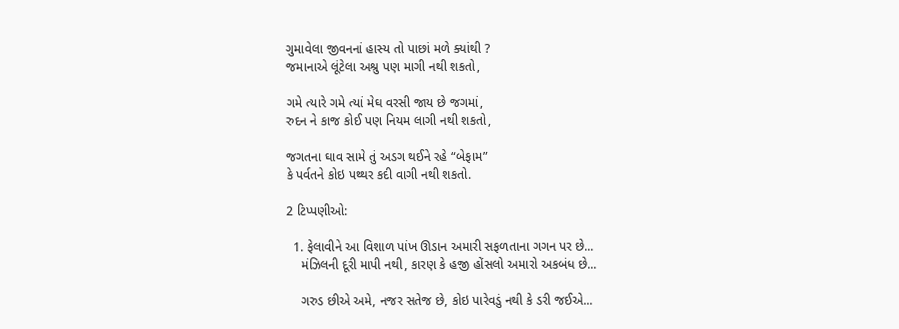ગુમાવેલા જીવનનાં હાસ્ય તો પાછાં મળે ક્યાંથી ?
જમાનાએ લૂંટેલા અશ્રુ પણ માગી નથી શકતો,

ગમે ત્યારે ગમે ત્યાં મેઘ વરસી જાય છે જગમાં,
રુદન ને કાજ કોઈ પણ નિયમ લાગી નથી શકતો,

જગતના ઘાવ સામે તું અડગ થઈને રહે “બેફામ”
કે પર્વતને કોઇ પથ્થર કદી વાગી નથી શકતો.

2 ટિપ્પણીઓ:

  1. ફેલાવીને આ વિશાળ પાંખ ઊડાન અમારી સફળતાના ગગન પર છે...
    મંઝિલની દૂરી માપી નથી, કારણ કે હજી હોંસલો અમારો અકબંધ છે...

    ગરુડ છીએ અમે, નજર સતેજ છે, કોઇ પારેવડું નથી કે ડરી જઈએ...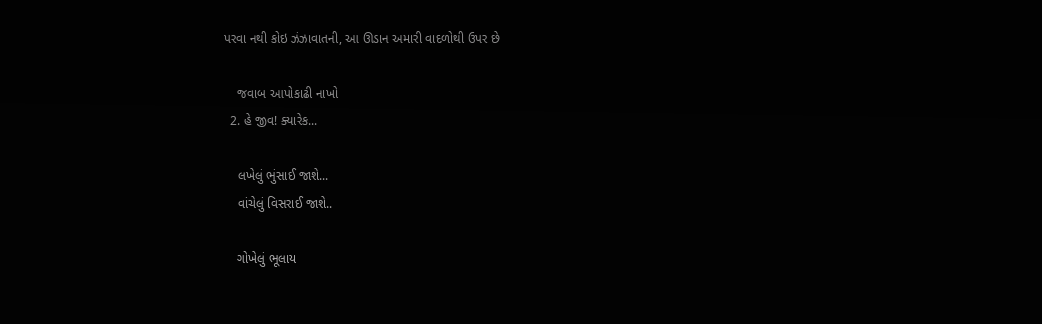પરવા નથી કોઇ ઝંઝાવાતની, આ ઊડાન અમારી વાદળોથી ઉપર છે

    જવાબ આપોકાઢી નાખો
  2. હે જીવ! ક્યારેક...

    લખેલું ભુંસાઈ જાશે...
    વાંચેલું વિસરાઈ જાશે..

    ગોખેલું ભૂલાય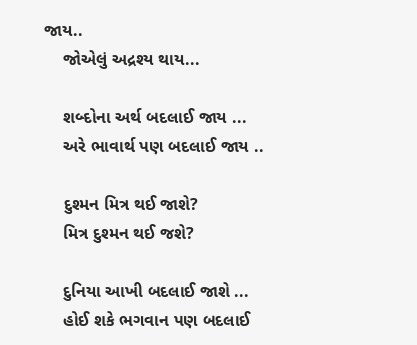જાય..
    જોએલું અદ્રશ્ય થાય...

    શબ્દોના અર્થ બદલાઈ જાય ...
    અરે ભાવાર્થ પણ બદલાઈ જાય ..

    દુશ્મન મિત્ર થઈ જાશે?
    મિત્ર દુશ્મન થઈ જશે?

    દુનિયા આખી બદલાઈ જાશે ...
    હોઈ શકે ભગવાન પણ બદલાઈ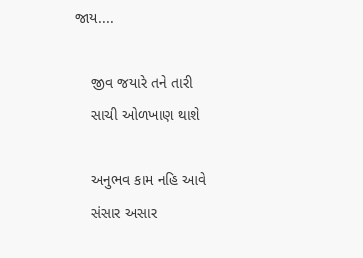જાય....

    જીવ જયારે તને તારી
    સાચી ઓળખાણ થાશે

    અનુભવ કામ નહિ આવે
    સંસાર અસાર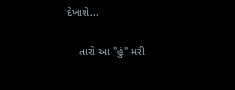દેખાશે...

    તારો આ "હું" મરી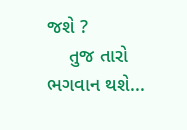જશે ?
    તુજ તારો ભગવાન થશે...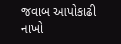જવાબ આપોકાઢી નાખો